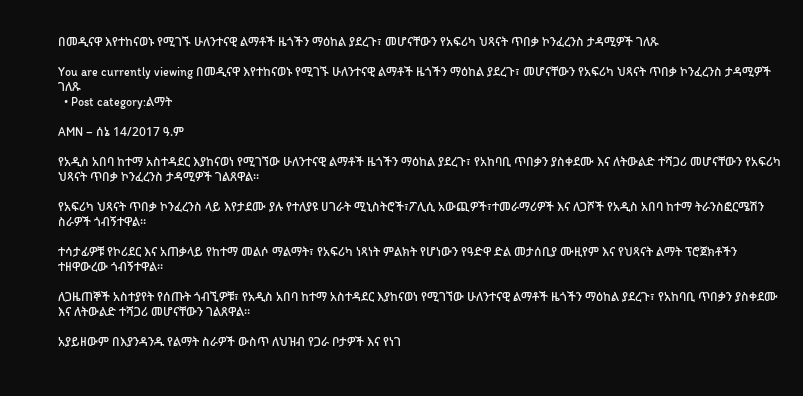በመዲናዋ እየተከናወኑ የሚገኙ ሁለንተናዊ ልማቶች ዜጎችን ማዕከል ያደረጉ፣ መሆናቸውን የአፍሪካ ህጻናት ጥበቃ ኮንፈረንስ ታዳሚዎች ገለጹ

You are currently viewing በመዲናዋ እየተከናወኑ የሚገኙ ሁለንተናዊ ልማቶች ዜጎችን ማዕከል ያደረጉ፣ መሆናቸውን የአፍሪካ ህጻናት ጥበቃ ኮንፈረንስ ታዳሚዎች ገለጹ
  • Post category:ልማት

AMN – ሰኔ 14/2017 ዓ.ም

የአዲስ አበባ ከተማ አስተዳደር እያከናወነ የሚገኘው ሁለንተናዊ ልማቶች ዜጎችን ማዕከል ያደረጉ፣ የአከባቢ ጥበቃን ያስቀደሙ እና ለትውልድ ተሻጋሪ መሆናቸውን የአፍሪካ ህጻናት ጥበቃ ኮንፈረንስ ታዳሚዎች ገልጸዋል።

የአፍሪካ ህጻናት ጥበቃ ኮንፈረንስ ላይ እየታደሙ ያሉ የተለያዩ ሀገራት ሚኒስትሮች፣ፖሊሲ አውጪዎች፣ተመራማሪዎች እና ለጋሾች የአዲስ አበባ ከተማ ትራንስፎርሜሽን ስራዎች ጎብኝተዋል።

ተሳታፊዎቹ የኮሪደር እና አጠቃላይ የከተማ መልሶ ማልማት፣ የአፍሪካ ነጻነት ምልክት የሆነውን የዓድዋ ድል መታሰቢያ ሙዚየም እና የህጻናት ልማት ፕሮጀክቶችን ተዘዋውረው ጎብኝተዋል።

ለጋዜጠኞች አስተያየት የሰጡት ጎብኚዎቹ፣ የአዲስ አበባ ከተማ አስተዳደር እያከናወነ የሚገኘው ሁለንተናዊ ልማቶች ዜጎችን ማዕከል ያደረጉ፣ የአከባቢ ጥበቃን ያስቀደሙ እና ለትውልድ ተሻጋሪ መሆናቸውን ገልጸዋል።

አያይዘውም በእያንዳንዱ የልማት ስራዎች ውስጥ ለህዝብ የጋራ ቦታዎች እና የነገ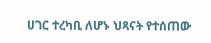ሀገር ተረካቢ ለሆኑ ህጻናት የተሰጠው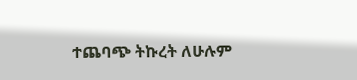ተጨባጭ ትኩረት ለሁሉም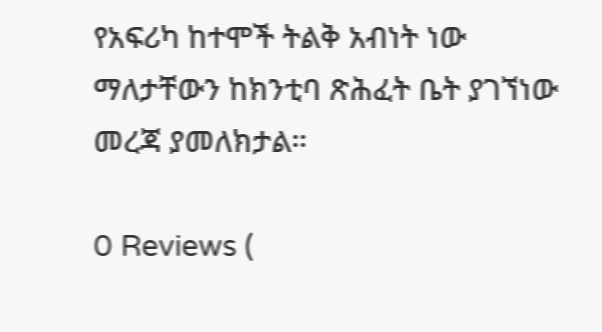የአፍሪካ ከተሞች ትልቅ አብነት ነው ማለታቸውን ከክንቲባ ጽሕፈት ቤት ያገኘነው መረጃ ያመለክታል።

0 Reviews (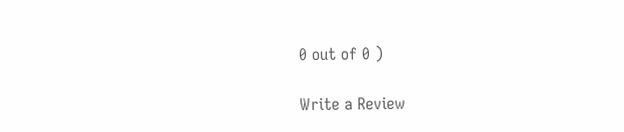0 out of 0 )

Write a Review